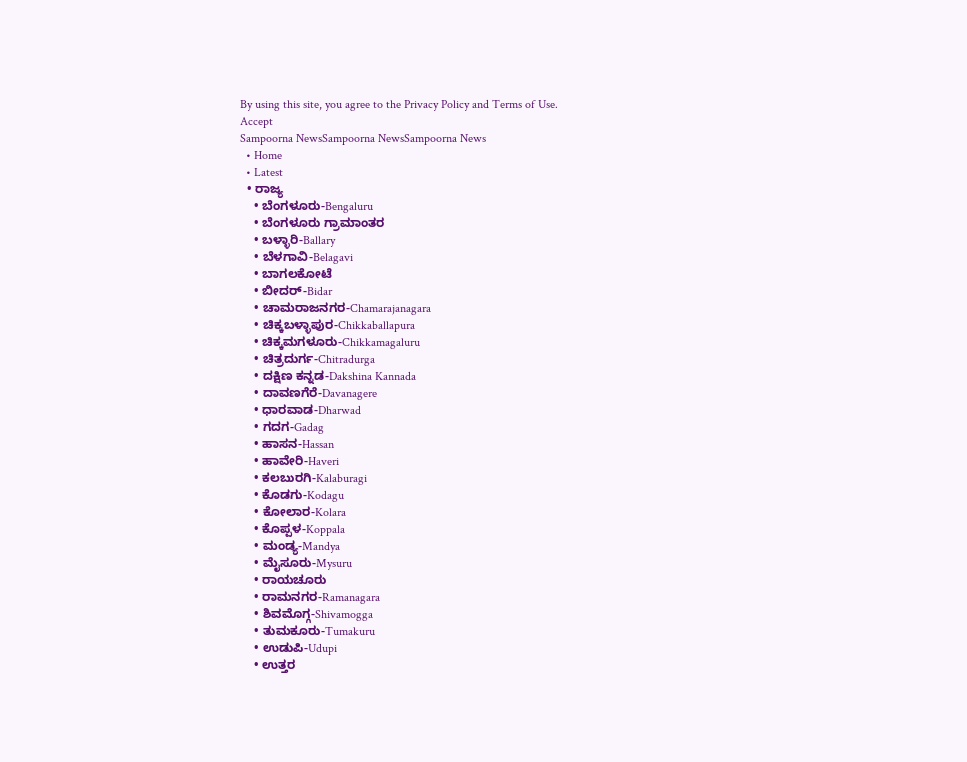By using this site, you agree to the Privacy Policy and Terms of Use.
Accept
Sampoorna NewsSampoorna NewsSampoorna News
  • Home
  • Latest
  • ರಾಜ್ಯ
    • ಬೆಂಗಳೂರು-Bengaluru
    • ಬೆಂಗಳೂರು ಗ್ರಾಮಾಂತರ
    • ಬಳ್ಳಾರಿ-Ballary
    • ಬೆಳಗಾವಿ-Belagavi
    • ಬಾಗಲಕೋಟೆ
    • ಬೀದರ್-Bidar
    • ಚಾಮರಾಜನಗರ-Chamarajanagara
    • ಚಿಕ್ಕಬಳ್ಳಾಪುರ-Chikkaballapura
    • ಚಿಕ್ಕಮಗಳೂರು-Chikkamagaluru
    • ಚಿತ್ರದುರ್ಗ-Chitradurga
    • ದಕ್ಷಿಣ ಕನ್ನಡ-Dakshina Kannada
    • ದಾವಣಗೆರೆ-Davanagere
    • ಧಾರವಾಡ-Dharwad
    • ಗದಗ-Gadag
    • ಹಾಸನ-Hassan
    • ಹಾವೇರಿ-Haveri
    • ಕಲಬುರಗಿ-Kalaburagi
    • ಕೊಡಗು-Kodagu
    • ಕೋಲಾರ-Kolara
    • ಕೊಪ್ಪಳ-Koppala
    • ಮಂಡ್ಯ-Mandya
    • ಮೈಸೂರು-Mysuru
    • ರಾಯಚೂರು
    • ರಾಮನಗರ-Ramanagara
    • ಶಿವಮೊಗ್ಗ-Shivamogga
    • ತುಮಕೂರು-Tumakuru
    • ಉಡುಪಿ-Udupi
    • ಉತ್ತರ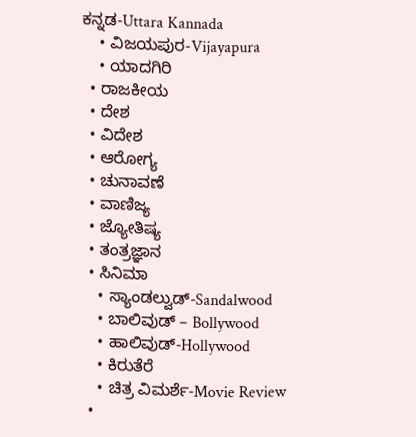ಕನ್ನಡ-Uttara Kannada
    • ವಿಜಯಪುರ-Vijayapura
    • ಯಾದಗಿರಿ
  • ರಾಜಕೀಯ
  • ದೇಶ
  • ವಿದೇಶ
  • ಆರೋಗ್ಯ
  • ಚುನಾವಣೆ
  • ವಾಣಿಜ್ಯ
  • ಜ್ಯೋತಿಷ್ಯ
  • ತಂತ್ರಜ್ಞಾನ
  • ಸಿನಿಮಾ
    • ಸ್ಯಾಂಡಲ್ವುಡ್-Sandalwood
    • ಬಾಲಿವುಡ್ – Bollywood
    • ಹಾಲಿವುಡ್-Hollywood
    • ಕಿರುತೆರೆ
    • ಚಿತ್ರ ವಿಮರ್ಶೆ-Movie Review
  •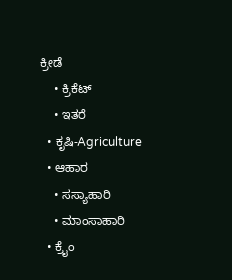ಕ್ರೀಡೆ
    • ಕ್ರಿಕೆಟ್
    • ಇತರೆ
  • ಕೃಷಿ-Agriculture
  • ಆಹಾರ
    • ಸಸ್ಯಾಹಾರಿ
    • ಮಾಂಸಾಹಾರಿ
  • ಕ್ರೈಂ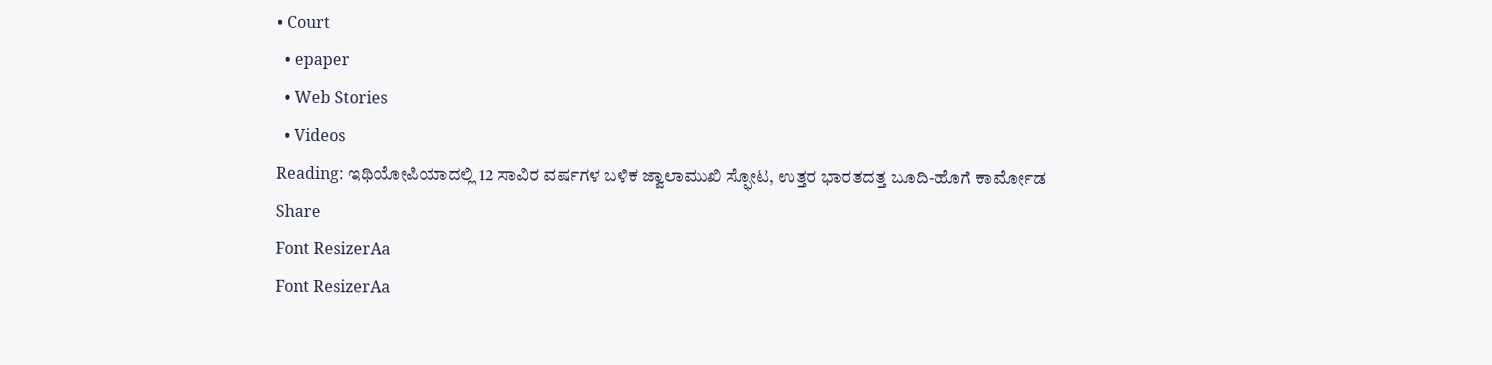• Court
  • epaper
  • Web Stories
  • Videos
Reading: ಇಥಿಯೋಪಿಯಾದಲ್ಲಿ 12 ಸಾವಿರ ವರ್ಷಗಳ ಬಳಿಕ ಜ್ವಾಲಾಮುಖಿ ಸ್ಫೋಟ, ಉತ್ತರ ಭಾರತದತ್ತ ಬೂದಿ-ಹೊಗೆ ಕಾರ್ಮೋಡ
Share
Font ResizerAa
Font ResizerAa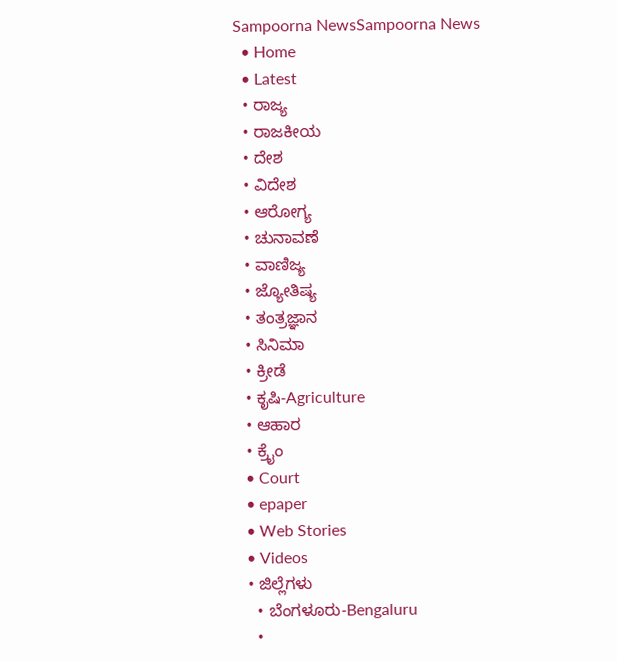Sampoorna NewsSampoorna News
  • Home
  • Latest
  • ರಾಜ್ಯ
  • ರಾಜಕೀಯ
  • ದೇಶ
  • ವಿದೇಶ
  • ಆರೋಗ್ಯ
  • ಚುನಾವಣೆ
  • ವಾಣಿಜ್ಯ
  • ಜ್ಯೋತಿಷ್ಯ
  • ತಂತ್ರಜ್ಞಾನ
  • ಸಿನಿಮಾ
  • ಕ್ರೀಡೆ
  • ಕೃಷಿ-Agriculture
  • ಆಹಾರ
  • ಕ್ರೈಂ
  • Court
  • epaper
  • Web Stories
  • Videos
  • ಜಿಲ್ಲೆಗಳು
    • ಬೆಂಗಳೂರು-Bengaluru
    •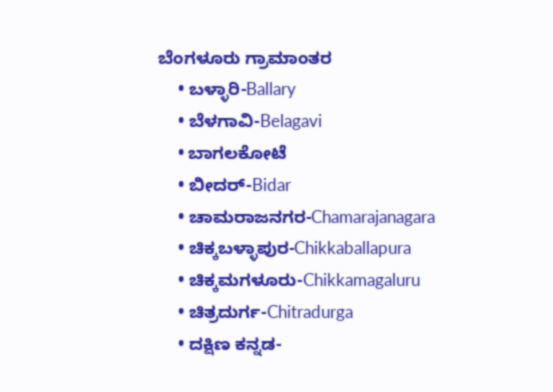ಬೆಂಗಳೂರು ಗ್ರಾಮಾಂತರ
    • ಬಳ್ಳಾರಿ-Ballary
    • ಬೆಳಗಾವಿ-Belagavi
    • ಬಾಗಲಕೋಟೆ
    • ಬೀದರ್-Bidar
    • ಚಾಮರಾಜನಗರ-Chamarajanagara
    • ಚಿಕ್ಕಬಳ್ಳಾಪುರ-Chikkaballapura
    • ಚಿಕ್ಕಮಗಳೂರು-Chikkamagaluru
    • ಚಿತ್ರದುರ್ಗ-Chitradurga
    • ದಕ್ಷಿಣ ಕನ್ನಡ-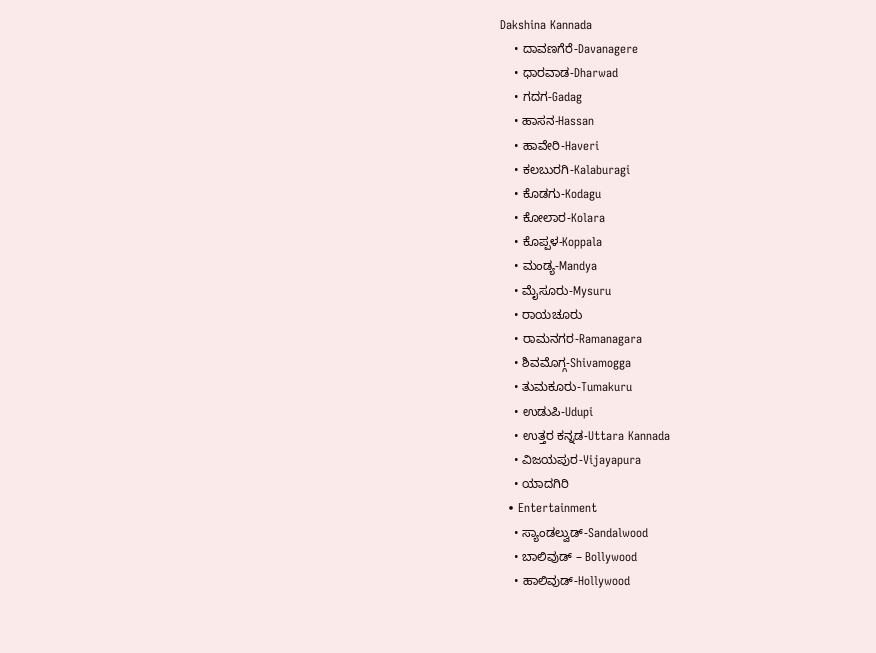Dakshina Kannada
    • ದಾವಣಗೆರೆ-Davanagere
    • ಧಾರವಾಡ-Dharwad
    • ಗದಗ-Gadag
    • ಹಾಸನ-Hassan
    • ಹಾವೇರಿ-Haveri
    • ಕಲಬುರಗಿ-Kalaburagi
    • ಕೊಡಗು-Kodagu
    • ಕೋಲಾರ-Kolara
    • ಕೊಪ್ಪಳ-Koppala
    • ಮಂಡ್ಯ-Mandya
    • ಮೈಸೂರು-Mysuru
    • ರಾಯಚೂರು
    • ರಾಮನಗರ-Ramanagara
    • ಶಿವಮೊಗ್ಗ-Shivamogga
    • ತುಮಕೂರು-Tumakuru
    • ಉಡುಪಿ-Udupi
    • ಉತ್ತರ ಕನ್ನಡ-Uttara Kannada
    • ವಿಜಯಪುರ-Vijayapura
    • ಯಾದಗಿರಿ
  • Entertainment
    • ಸ್ಯಾಂಡಲ್ವುಡ್-Sandalwood
    • ಬಾಲಿವುಡ್ – Bollywood
    • ಹಾಲಿವುಡ್-Hollywood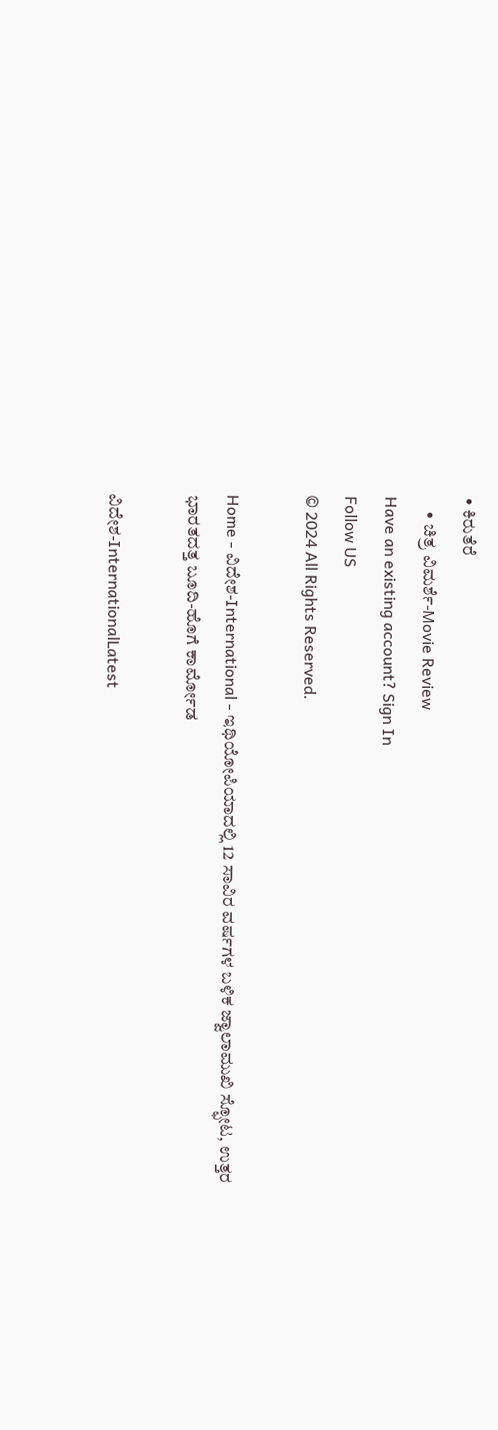• ಕಿರುತೆರೆ
    • ಚಿತ್ರ ವಿಮರ್ಶೆ-Movie Review
Have an existing account? Sign In
Follow US
© 2024 All Rights Reserved.

Home - ವಿದೇಶ-International - ಇಥಿಯೋಪಿಯಾದಲ್ಲಿ 12 ಸಾವಿರ ವರ್ಷಗಳ ಬಳಿಕ ಜ್ವಾಲಾಮುಖಿ ಸ್ಫೋಟ, ಉತ್ತರ ಭಾರತದತ್ತ ಬೂದಿ-ಹೊಗೆ ಕಾರ್ಮೋಡ

ವಿದೇಶ-InternationalLatest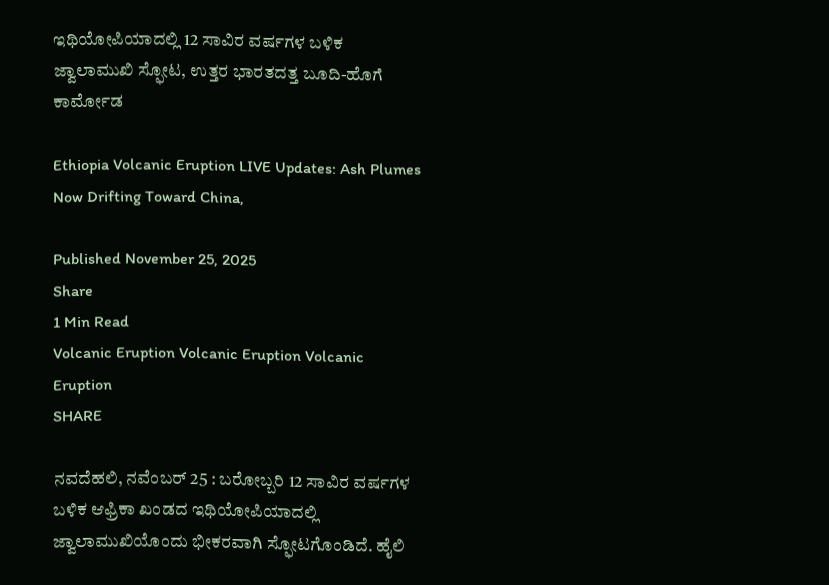ಇಥಿಯೋಪಿಯಾದಲ್ಲಿ 12 ಸಾವಿರ ವರ್ಷಗಳ ಬಳಿಕ ಜ್ವಾಲಾಮುಖಿ ಸ್ಫೋಟ, ಉತ್ತರ ಭಾರತದತ್ತ ಬೂದಿ-ಹೊಗೆ ಕಾರ್ಮೋಡ

Ethiopia Volcanic Eruption LIVE Updates: Ash Plumes Now Drifting Toward China,

Published November 25, 2025
Share
1 Min Read
Volcanic Eruption Volcanic Eruption Volcanic Eruption
SHARE

ನವದೆಹಲಿ, ನವೆಂಬರ್ 25 : ಬರೋಬ್ಬರಿ 12 ಸಾವಿರ ವರ್ಷಗಳ ಬಳಿಕ ಆಫ್ರಿಕಾ ಖಂಡದ ಇಥಿಯೋಪಿಯಾದಲ್ಲಿ ಜ್ವಾಲಾಮುಖಿಯೊಂದು ಭೀಕರವಾಗಿ ಸ್ಫೋಟಗೊಂಡಿದೆ. ಹೈಲಿ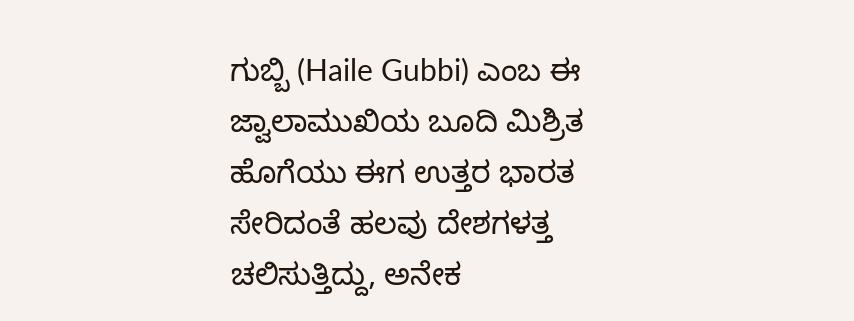ಗುಬ್ಬಿ (Haile Gubbi) ಎಂಬ ಈ ಜ್ವಾಲಾಮುಖಿಯ ಬೂದಿ ಮಿಶ್ರಿತ ಹೊಗೆಯು ಈಗ ಉತ್ತರ ಭಾರತ ಸೇರಿದಂತೆ ಹಲವು ದೇಶಗಳತ್ತ ಚಲಿಸುತ್ತಿದ್ದು, ಅನೇಕ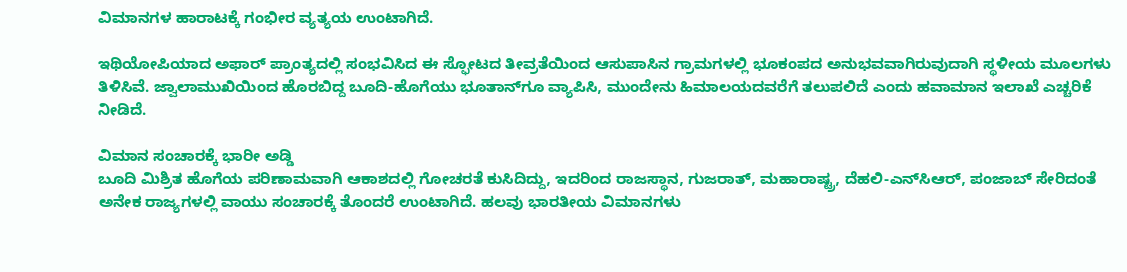ವಿಮಾನಗಳ ಹಾರಾಟಕ್ಕೆ ಗಂಭೀರ ವ್ಯತ್ಯಯ ಉಂಟಾಗಿದೆ.

ಇಥಿಯೋಪಿಯಾದ ಅಫಾರ್ ಪ್ರಾಂತ್ಯದಲ್ಲಿ ಸಂಭವಿಸಿದ ಈ ಸ್ಫೋಟದ ತೀವ್ರತೆಯಿಂದ ಆಸುಪಾಸಿನ ಗ್ರಾಮಗಳಲ್ಲಿ ಭೂಕಂಪದ ಅನುಭವವಾಗಿರುವುದಾಗಿ ಸ್ಥಳೀಯ ಮೂಲಗಳು ತಿಳಿಸಿವೆ. ಜ್ವಾಲಾಮುಖಿಯಿಂದ ಹೊರಬಿದ್ದ ಬೂದಿ-ಹೊಗೆಯು ಭೂತಾನ್‌ಗೂ ವ್ಯಾಪಿಸಿ, ಮುಂದೇನು ಹಿಮಾಲಯದವರೆಗೆ ತಲುಪಲಿದೆ ಎಂದು ಹವಾಮಾನ ಇಲಾಖೆ ಎಚ್ಚರಿಕೆ ನೀಡಿದೆ.

ವಿಮಾನ ಸಂಚಾರಕ್ಕೆ ಭಾರೀ ಅಡ್ಡಿ
ಬೂದಿ ಮಿಶ್ರಿತ ಹೊಗೆಯ ಪರಿಣಾಮವಾಗಿ ಆಕಾಶದಲ್ಲಿ ಗೋಚರತೆ ಕುಸಿದಿದ್ದು, ಇದರಿಂದ ರಾಜಸ್ಥಾನ, ಗುಜರಾತ್, ಮಹಾರಾಷ್ಟ್ರ, ದೆಹಲಿ-ಎನ್‌ಸಿಆರ್, ಪಂಜಾಬ್ ಸೇರಿದಂತೆ ಅನೇಕ ರಾಜ್ಯಗಳಲ್ಲಿ ವಾಯು ಸಂಚಾರಕ್ಕೆ ತೊಂದರೆ ಉಂಟಾಗಿದೆ. ಹಲವು ಭಾರತೀಯ ವಿಮಾನಗಳು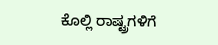ಕೊಲ್ಲಿ ರಾಷ್ಟ್ರಗಳಿಗೆ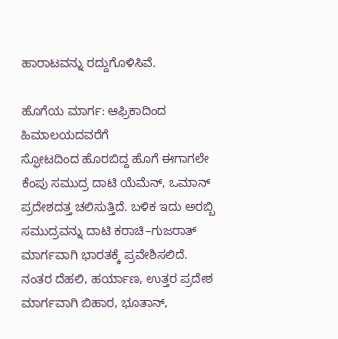ಹಾರಾಟವನ್ನು ರದ್ದುಗೊಳಿಸಿವೆ.

ಹೊಗೆಯ ಮಾರ್ಗ: ಆಫ್ರಿಕಾದಿಂದ ಹಿಮಾಲಯದವರೆಗೆ
ಸ್ಫೋಟದಿಂದ ಹೊರಬಿದ್ದ ಹೊಗೆ ಈಗಾಗಲೇ ಕೆಂಪು ಸಮುದ್ರ ದಾಟಿ ಯೆಮೆನ್, ಒಮಾನ್ ಪ್ರದೇಶದತ್ತ ಚಲಿಸುತ್ತಿದೆ. ಬಳಿಕ ಇದು ಅರಬ್ಬಿ ಸಮುದ್ರವನ್ನು ದಾಟಿ ಕರಾಚಿ–ಗುಜರಾತ್ ಮಾರ್ಗವಾಗಿ ಭಾರತಕ್ಕೆ ಪ್ರವೇಶಿಸಲಿದೆ. ನಂತರ ದೆಹಲಿ, ಹರ್ಯಾಣ, ಉತ್ತರ ಪ್ರದೇಶ ಮಾರ್ಗವಾಗಿ ಬಿಹಾರ, ಭೂತಾನ್,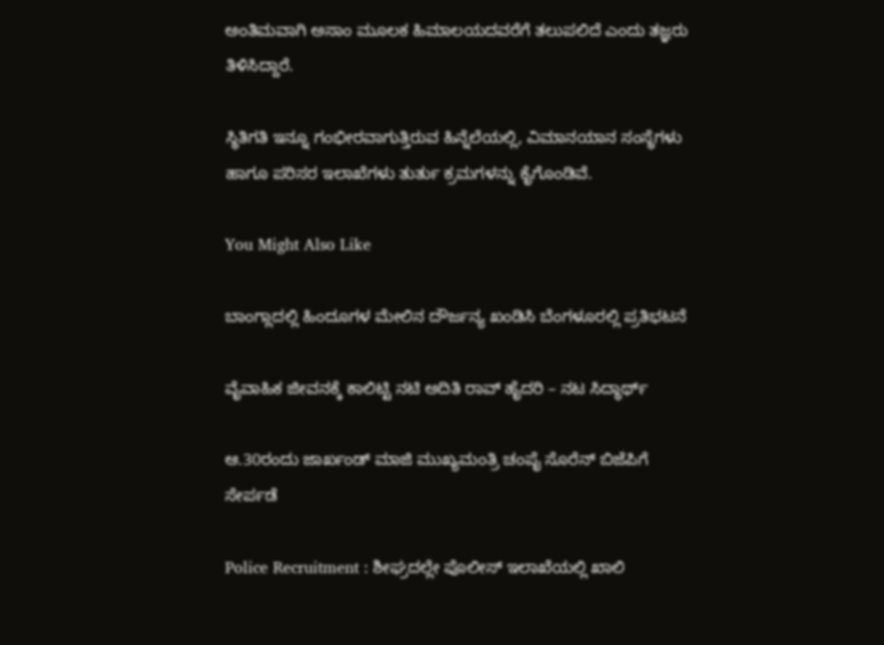ಅಂತಿಮವಾಗಿ ಅಸಾಂ ಮೂಲಕ ಹಿಮಾಲಯದವರೆಗೆ ತಲುಪಲಿದೆ ಎಂದು ತಜ್ಞರು ತಿಳಿಸಿದ್ದಾರೆ.

ಸ್ಥಿತಿಗತಿ ಇನ್ನೂ ಗಂಭೀರವಾಗುತ್ತಿರುವ ಹಿನ್ನೆಲೆಯಲ್ಲಿ, ವಿಮಾನಯಾನ ಸಂಸ್ಥೆಗಳು ಹಾಗೂ ಪರಿಸರ ಇಲಾಖೆಗಳು ತುರ್ತು ಕ್ರಮಗಳನ್ನು ಕೈಗೊಂಡಿವೆ.

You Might Also Like

ಬಾಂಗ್ಲಾದಲ್ಲಿ ಹಿಂದೂಗಳ ಮೇಲಿನ ದೌರ್ಜನ್ಯ ಖಂಡಿಸಿ ಬೆಂಗಳೂರಲ್ಲಿ ಪ್ರತಿಭಟನೆ

ವೈವಾಹಿಕ ಜೀವನಕ್ಕೆ ಕಾಲಿಟ್ಟಿ ನಟಿ ಅದಿತಿ ರಾವ್ ಹೈದರಿ – ನಟ ಸಿದ್ಧಾರ್ಥ್

ಆ.30ರಂದು ಜಾರ್ಖಂಡ್ ಮಾಜಿ ಮುಖ್ಯಮಂತ್ರಿ ಚಂಪೈ ಸೊರೆನ್ ಬಿಜೆಪಿಗೆ ಸೇರ್ಪಡೆ

Police Recruitment : ಶೀಘ್ರದಲ್ಲೇ ಪೊಲೀಸ್ ಇಲಾಖೆಯಲ್ಲಿ ಖಾಲಿ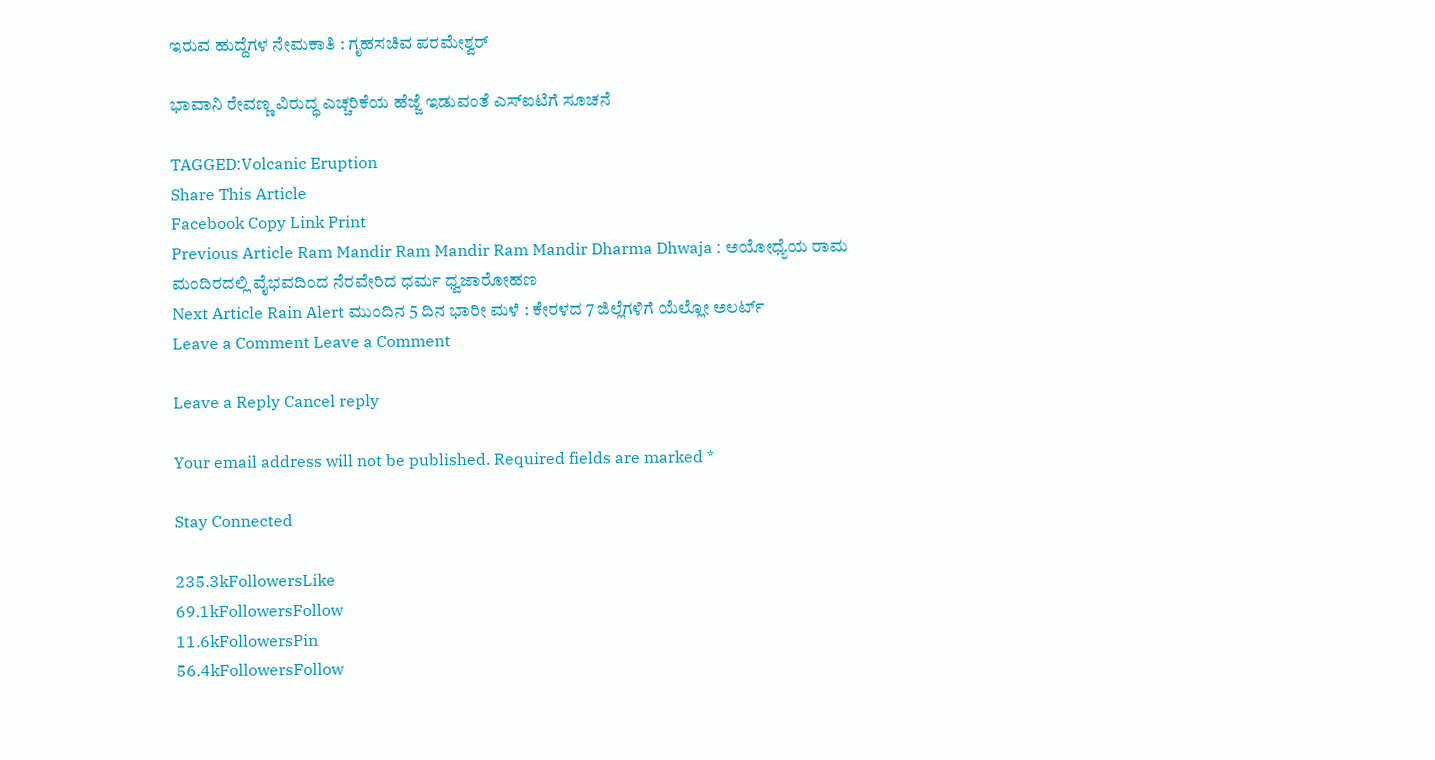ಇರುವ ಹುದ್ದೆಗಳ ನೇಮಕಾತಿ : ಗೃಹಸಚಿವ ಪರಮೇಶ್ವರ್

ಭಾವಾನಿ ರೇವಣ್ಣ ವಿರುದ್ಧ ಎಚ್ಚರಿಕೆಯ ಹೆಜ್ಜೆ ಇಡುವಂತೆ ಎಸ್‌ಐಟಿಗೆ ಸೂಚನೆ

TAGGED:Volcanic Eruption
Share This Article
Facebook Copy Link Print
Previous Article Ram Mandir Ram Mandir Ram Mandir Dharma Dhwaja : ಅಯೋಧ್ಯೆಯ ರಾಮ ಮಂದಿರದಲ್ಲಿ ವೈಭವದಿಂದ ನೆರವೇರಿದ ಧರ್ಮ ಧ್ವಜಾರೋಹಣ
Next Article Rain Alert ಮುಂದಿನ 5 ದಿನ ಭಾರೀ ಮಳೆ : ಕೇರಳದ 7 ಜಿಲ್ಲೆಗಳಿಗೆ ಯೆಲ್ಲೋ ಅಲರ್ಟ್
Leave a Comment Leave a Comment

Leave a Reply Cancel reply

Your email address will not be published. Required fields are marked *

Stay Connected

235.3kFollowersLike
69.1kFollowersFollow
11.6kFollowersPin
56.4kFollowersFollow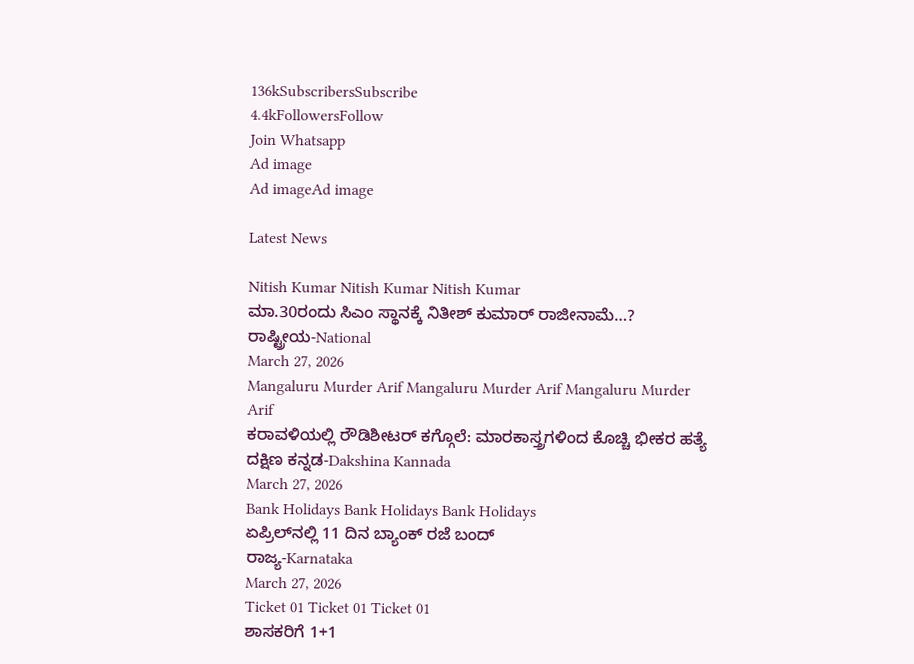136kSubscribersSubscribe
4.4kFollowersFollow
Join Whatsapp
Ad image
Ad imageAd image

Latest News

Nitish Kumar Nitish Kumar Nitish Kumar
ಮಾ.30ರಂದು ಸಿಎಂ ಸ್ಥಾನಕ್ಕೆ ನಿತೀಶ್ ಕುಮಾರ್ ರಾಜೀನಾಮೆ…?
ರಾಷ್ಟ್ರೀಯ-National
March 27, 2026
Mangaluru Murder Arif Mangaluru Murder Arif Mangaluru Murder Arif
ಕರಾವಳಿಯಲ್ಲಿ ರೌಡಿಶೀಟರ್ ಕಗ್ಗೊಲೆ: ಮಾರಕಾಸ್ತ್ರಗಳಿಂದ ಕೊಚ್ಚಿ ಭೀಕರ ಹತ್ಯೆ
ದಕ್ಷಿಣ ಕನ್ನಡ-Dakshina Kannada
March 27, 2026
Bank Holidays Bank Holidays Bank Holidays
ಏಪ್ರಿಲ್‌ನಲ್ಲಿ 11 ದಿನ ಬ್ಯಾಂಕ್ ರಜೆ ಬಂದ್
ರಾಜ್ಯ-Karnataka
March 27, 2026
Ticket 01 Ticket 01 Ticket 01
ಶಾಸಕರಿಗೆ 1+1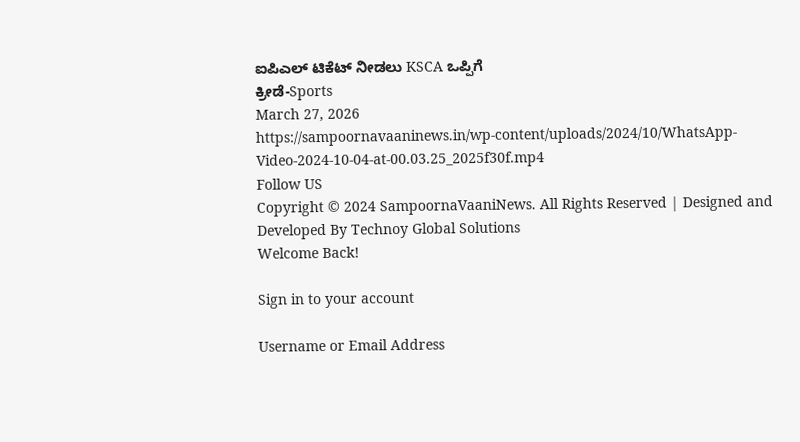ಐಪಿಎಲ್ ಟಿಕೆಟ್ ನೀಡಲು KSCA ಒಪ್ಪಿಗೆ
ಕ್ರೀಡೆ-Sports
March 27, 2026
https://sampoornavaaninews.in/wp-content/uploads/2024/10/WhatsApp-Video-2024-10-04-at-00.03.25_2025f30f.mp4
Follow US
Copyright © 2024 SampoornaVaaniNews. All Rights Reserved | Designed and Developed By Technoy Global Solutions
Welcome Back!

Sign in to your account

Username or Email Address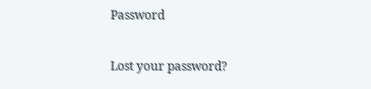Password

Lost your password?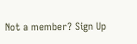Not a member? Sign Up